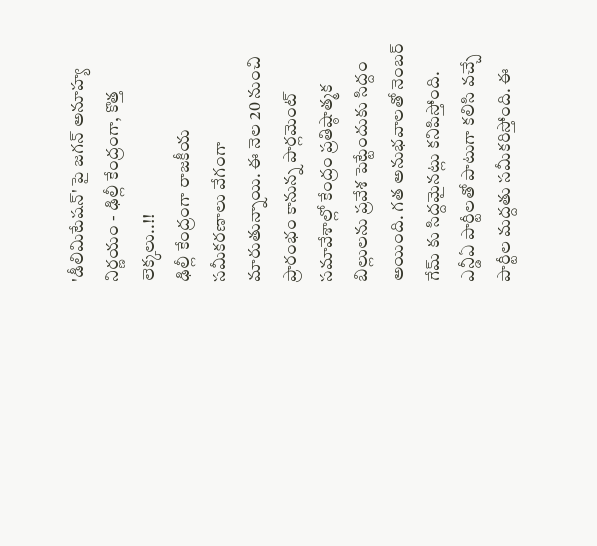'డీలిమిటేషన్' పై జగన్ అనూహ్య నిర్ణయం - ఢిల్లీ కేంద్రంగా, కొత్త లెక్కలు..!!
ఢిల్లీ కేంద్రంగా రాజకీయ సమీకరణాలు వేగంగా మారుతున్నాయి. ఈ నెల 20 నుంచి ప్రారంభం కానున్న పార్లమెంట్ సమావేశాల్లో కేంద్రం ప్రతిష్ఠాత్మక బిల్లులను ప్రవేశ పెట్టేందుకు సిద్దం అయింది. గత అనుభవాలతో నెంబర్ గేమ్ కు సిద్దమైనట్లు కనిపిస్తోంది. ఎన్డీఏ పార్టీలతో పాటుగా కలిసి వచ్చే పార్టీల మద్దతు సమీకరిస్తోంది. ఈ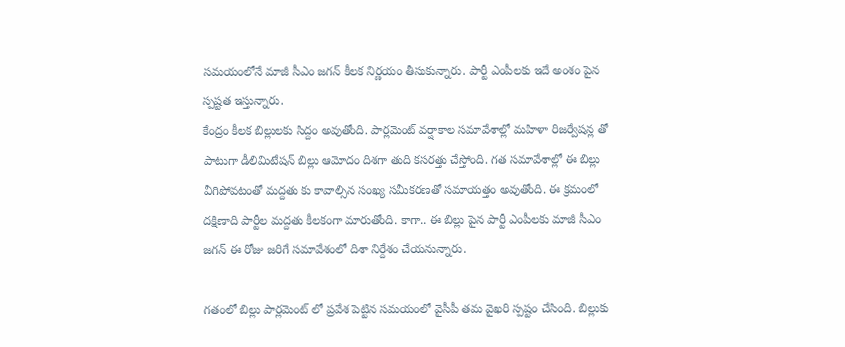సమయంలోనే మాజీ సీఎం జగన్ కీలక నిర్ణయం తీసుకున్నారు. పార్టీ ఎంపీలకు ఇదే అంశం పైన స్పష్టత ఇస్తున్నారు.
కేంద్రం కీలక బిల్లులకు సిద్దం అవుతోంది. పార్లమెంట్ వర్షాకాల సమావేశాల్లో మహిళా రిజర్వేషన్ల తో పాటుగా డీలిమిటేషన్ బిల్లు ఆమోదం దిశగా తుది కసరత్తు చేస్తోంది. గత సమావేశాల్లో ఈ బిల్లు వీగిపోవటంతో మద్దతు కు కావాల్సిన సంఖ్య సమీకరణతో సమాయత్తం అవుతోంది. ఈ క్రమంలో దక్షిణాది పార్టీల మద్దతు కీలకంగా మారుతోంది. కాగా.. ఈ బిల్లు పైన పార్టీ ఎంపీలకు మాజీ సీఎం జగన్ ఈ రోజు జరిగే సమావేశంలో దిశా నిర్దేశం చేయనున్నారు.

గతంలో బిల్లు పార్లమెంట్ లో ప్రవేశ పెట్టిన సమయంలో వైసీపీ తమ వైఖరి స్పష్టం చేసింది. బిల్లుకు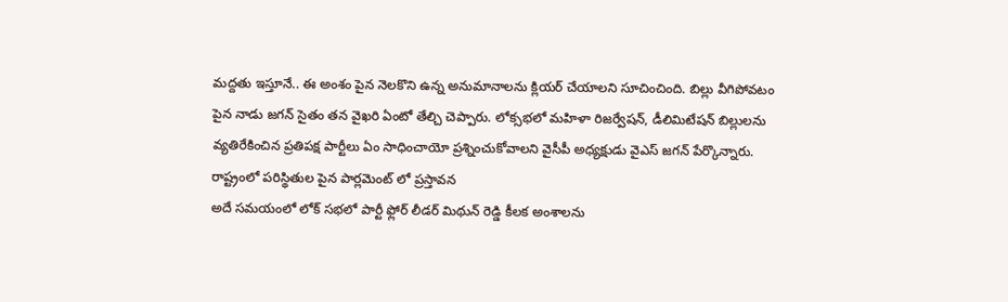మద్దతు ఇస్తూనే.. ఈ అంశం పైన నెలకొని ఉన్న అనుమానాలను క్లియర్ చేయాలని సూచించింది. బిల్లు వీగిపోవటం పైన నాడు జగన్ సైతం తన వైఖరి ఏంటో తేల్చి చెప్పారు. లోక్సభలో మహిళా రిజర్వేషన్, డీలిమిటేషన్ బిల్లులను వ్యతిరేకించిన ప్రతిపక్ష పార్టీలు ఏం సాధించాయో ప్రశ్నించుకోవాలని వైసీపీ అధ్యక్షుడు వైఎస్ జగన్ పేర్కొన్నారు.
రాష్ట్రంలో పరిస్థితుల పైన పార్లమెంట్ లో ప్రస్తావన
అదే సమయంలో లోక్ సభలో పార్టీ ఫ్లోర్ లీడర్ మిథున్ రెడ్డి కీలక అంశాలను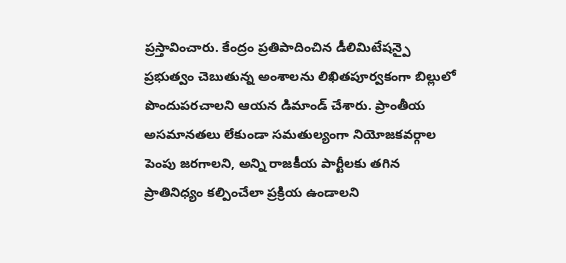ప్రస్తావించారు. కేంద్రం ప్రతిపాదించిన డీలిమిటేషన్పై ప్రభుత్వం చెబుతున్న అంశాలను లిఖితపూర్వకంగా బిల్లులో పొందుపరచాలని ఆయన డిమాండ్ చేశారు. ప్రాంతీయ అసమానతలు లేకుండా సమతుల్యంగా నియోజకవర్గాల పెంపు జరగాలని, అన్ని రాజకీయ పార్టీలకు తగిన ప్రాతినిధ్యం కల్పించేలా ప్రక్రియ ఉండాలని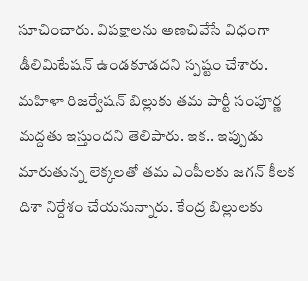సూచించారు. విపక్షాలను అణచివేసే విధంగా డీలిమిటేషన్ ఉండకూడదని స్పష్టం చేశారు.
మహిళా రిజర్వేషన్ బిల్లుకు తమ పార్టీ సంపూర్ణ మద్దతు ఇస్తుందని తెలిపారు. ఇక.. ఇప్పుడు మారుతున్న లెక్కలతో తమ ఎంపీలకు జగన్ కీలక దిశా నిర్దేశం చేయనున్నారు. కేంద్ర బిల్లులకు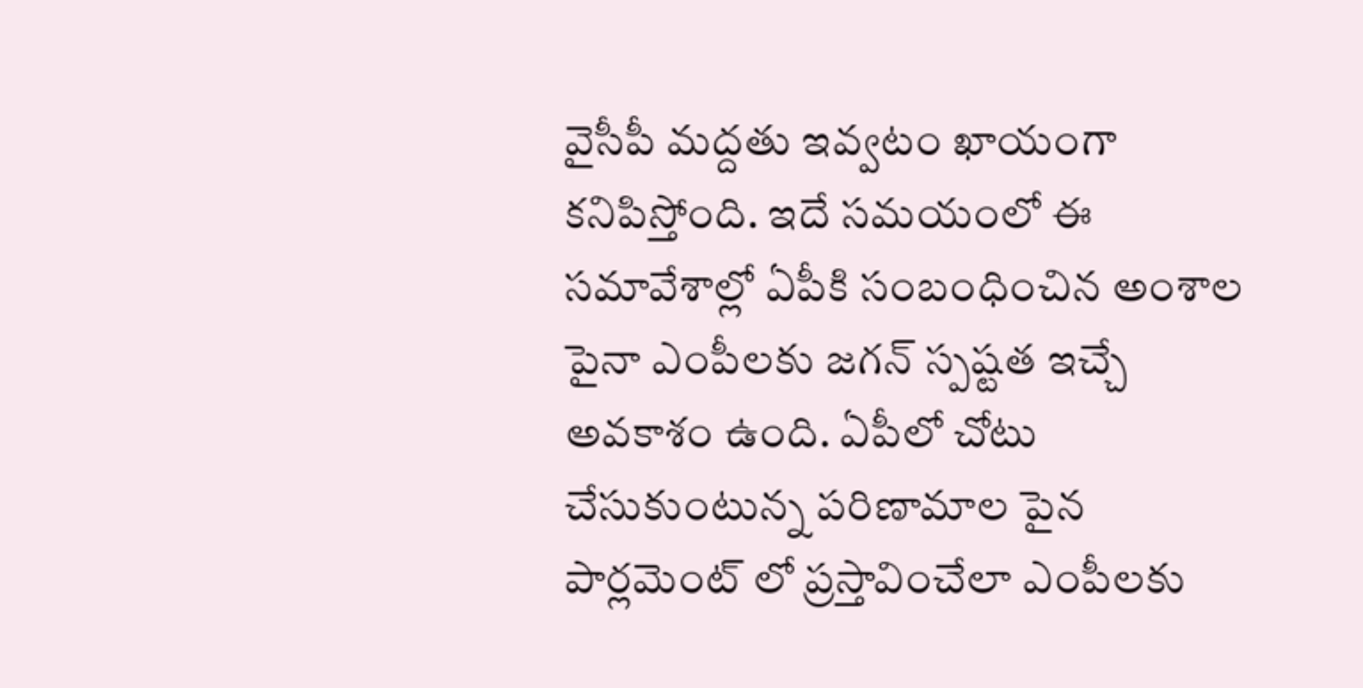వైసీపీ మద్దతు ఇవ్వటం ఖాయంగా కనిపిస్తోంది. ఇదే సమయంలో ఈ సమావేశాల్లో ఏపీకి సంబంధించిన అంశాల పైనా ఎంపీలకు జగన్ స్పష్టత ఇచ్చే అవకాశం ఉంది. ఏపీలో చోటు చేసుకుంటున్న పరిణామాల పైన పార్లమెంట్ లో ప్రస్తావించేలా ఎంపీలకు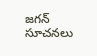జగన్ సూచనలు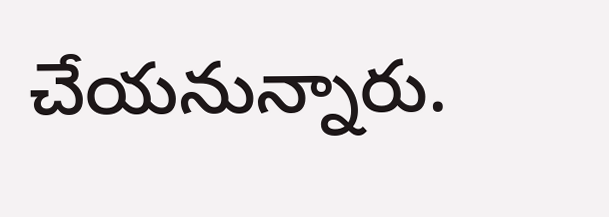చేయనున్నారు.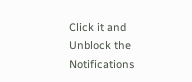Click it and Unblock the Notifications